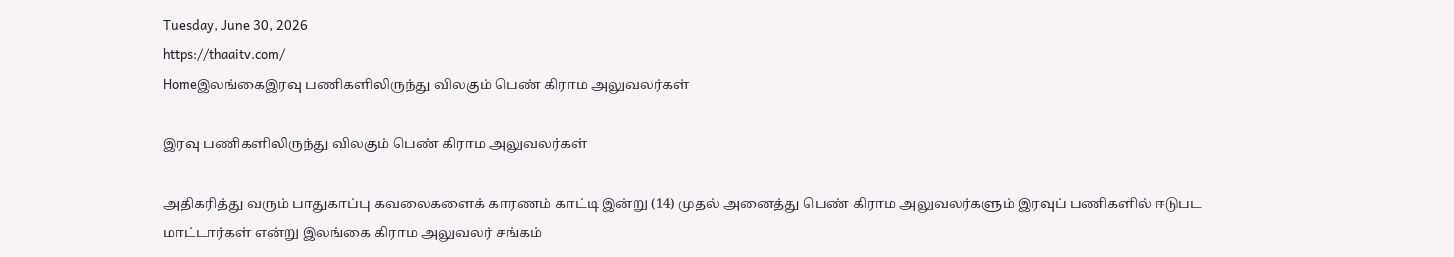Tuesday, June 30, 2026
https://thaaitv.com/
Homeஇலங்கைஇரவு பணிகளிலிருந்து விலகும் பெண் கிராம அலுவலர்கள்

இரவு பணிகளிலிருந்து விலகும் பெண் கிராம அலுவலர்கள்

அதிகரித்து வரும் பாதுகாப்பு கவலைகளைக் காரணம் காட்டி இன்று (14) முதல் அனைத்து பெண் கிராம அலுவலர்களும் இரவுப் பணிகளில் ஈடுபட மாட்டார்கள் என்று இலங்கை கிராம அலுவலர் சங்கம்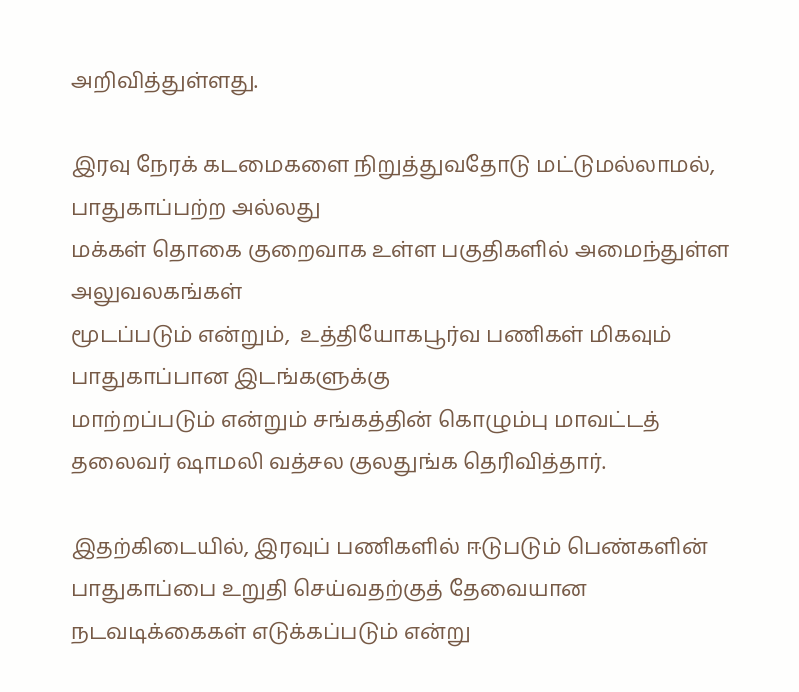அறிவித்துள்ளது.

இரவு நேரக் கடமைகளை நிறுத்துவதோடு மட்டுமல்லாமல்,  பாதுகாப்பற்ற அல்லது
மக்கள் தொகை குறைவாக உள்ள பகுதிகளில் அமைந்துள்ள அலுவலகங்கள்
மூடப்படும் என்றும்,  உத்தியோகபூர்வ பணிகள் மிகவும் பாதுகாப்பான இடங்களுக்கு
மாற்றப்படும் என்றும் சங்கத்தின் கொழும்பு மாவட்டத் தலைவர் ஷாமலி வத்சல குலதுங்க தெரிவித்தார்.

இதற்கிடையில், இரவுப் பணிகளில் ஈடுபடும் பெண்களின் பாதுகாப்பை உறுதி செய்வதற்குத் தேவையான நடவடிக்கைகள் எடுக்கப்படும் என்று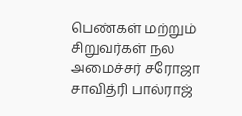பெண்கள் மற்றும் சிறுவர்கள் நல அமைச்சர் சரோஜா சாவித்ரி பால்ராஜ்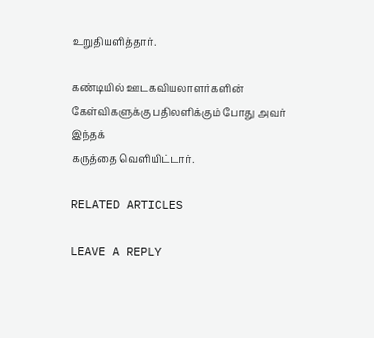உறுதியளித்தார்.

கண்டியில் ஊடகவியலாளர்களின் கேள்விகளுக்கு பதிலளிக்கும் போது அவர் இந்தக்
கருத்தை வெளியிட்டார்.

RELATED ARTICLES

LEAVE A REPLY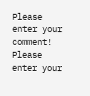Please enter your comment!
Please enter your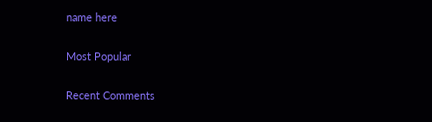name here

Most Popular

Recent Comments